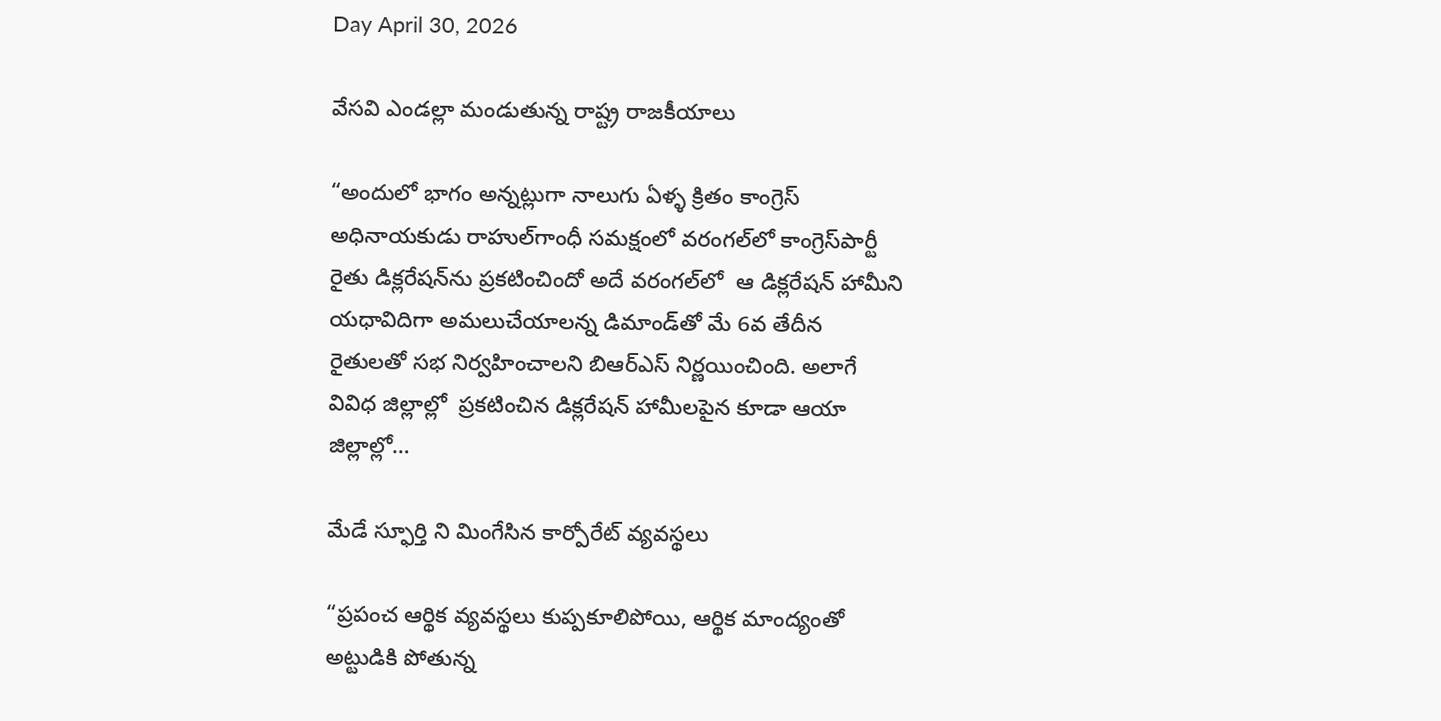Day April 30, 2026

వేసవి ఎండల్లా మండుతున్న రాష్ట్ర రాజకీయాలు

“అందులో భాగం అన్నట్లుగా నాలుగు ఏళ్ళ క్రితం కాంగ్రెస్‌ అధినాయకుడు రాహుల్‌గాంధీ సమక్షంలో వరంగల్‌లో కాంగ్రెస్‌పార్టీ రైతు డిక్లరేషన్‌ను ప్రకటించిందో అదే వరంగల్‌లో  ఆ డిక్లరేషన్‌ ‌హామీని యధావిదిగా అమలుచేయాలన్న డిమాండ్‌తో మే 6వ తేదీన  రైతులతో సభ నిర్వహించాలని బిఆర్‌ఎస్‌ ‌నిర్ణయించింది. అలాగే వివిధ జిల్లాల్లో  ప్రకటించిన డిక్లరేషన్‌ ‌హామీలపైన కూడా ఆయా జిల్లాల్లో…

మేడే స్ఫూర్తి ని మింగేసిన కార్పోరేట్ వ్యవస్థలు

“ప్రపంచ ఆర్థిక వ్యవస్థలు కుప్పకూలిపోయి, ఆర్థిక మాంద్యంతో అట్టుడికి పోతున్న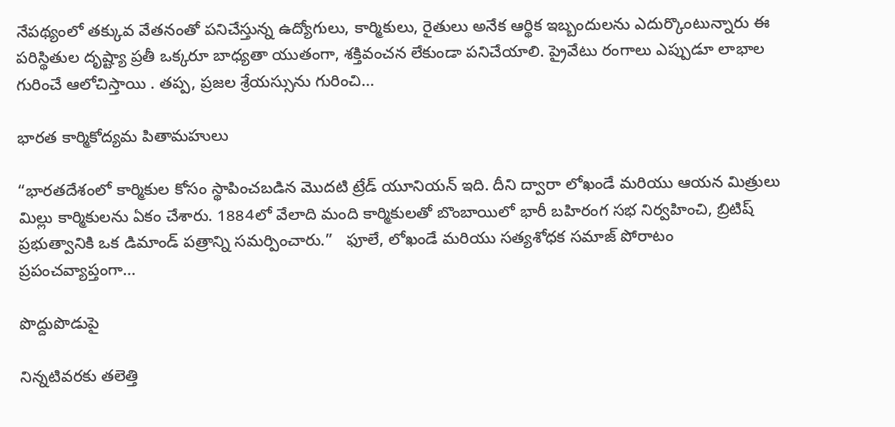నేపథ్యంలో తక్కువ వేతనంతో పనిచేస్తున్న ఉద్యోగులు, కార్మికులు, రైతులు అనేక ఆర్థిక ఇబ్బందులను ఎదుర్కొంటున్నారు ఈ పరిస్థితుల దృష్ట్యా ప్రతీ ఒక్కరూ బాధ్యతా యుతంగా, శక్తివంచన లేకుండా పనిచేయాలి. ప్రైవేటు రంగాలు ఎప్పుడూ లాభాల గురించే ఆలోచిస్తాయి . తప్ప, ప్రజల శ్రేయస్సును గురించి…

భారత కార్మికోద్యమ పితామహులు

“భారతదేశంలో కార్మికుల కోసం స్థాపించబడిన మొదటి ట్రేడ్ యూనియన్ ఇది. దీని ద్వారా లోఖండే మరియు ఆయన మిత్రులు మిల్లు కార్మికులను ఏకం చేశారు. 1884లో వేలాది మంది కార్మికులతో బొంబాయిలో భారీ బహిరంగ సభ నిర్వహించి, బ్రిటిష్ ప్రభుత్వానికి ఒక డిమాండ్ పత్రాన్ని సమర్పించారు.”   ఫూలే, లోఖండే మరియు సత్యశోధక సమాజ్ పోరాటం ప్రపంచవ్యాప్తంగా…

పొద్దుపొడుపై

నిన్నటివరకు తలెత్తి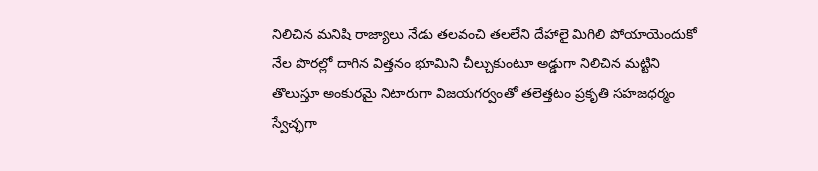నిలిచిన మనిషి రాజ్యాలు నేడు తలవంచి తలలేని దేహాలై మిగిలి పోయాయెందుకో నేల పొరల్లో దాగిన విత్తనం భూమిని చీల్చుకుంటూ అడ్డుగా నిలిచిన మట్టిని తొలుస్తూ అంకురమై నిటారుగా విజయగర్వంతో తలెత్తటం ప్రకృతి సహజధర్మం స్వేచ్ఛగా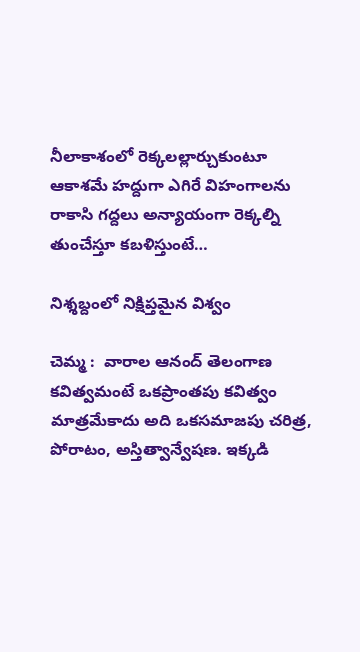నీలాకాశంలో రెక్కలల్లార్చుకుంటూ ఆకాశమే హద్దుగా ఎగిరే విహంగాలను రాకాసి గద్దలు అన్యాయంగా రెక్కల్ని తుంచేస్తూ కబళిస్తుంటే…

నిశ్శబ్దంలో నిక్షిప్తమైన విశ్వం

చెమ్మ :  వారాల ఆనంద్ తెలంగాణ కవిత్వమంటే ఒకప్రాంతపు కవిత్వం మాత్రమేకాదు అది ఒకసమాజపు చరిత్ర, పోరాటం, అస్తిత్వాన్వేషణ. ఇక్కడి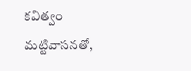కవిత్వం మట్టివాసనతో,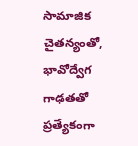సామాజిక చైతన్యంతో, భావోద్వేగ గాఢతతో ప్రత్యేకంగా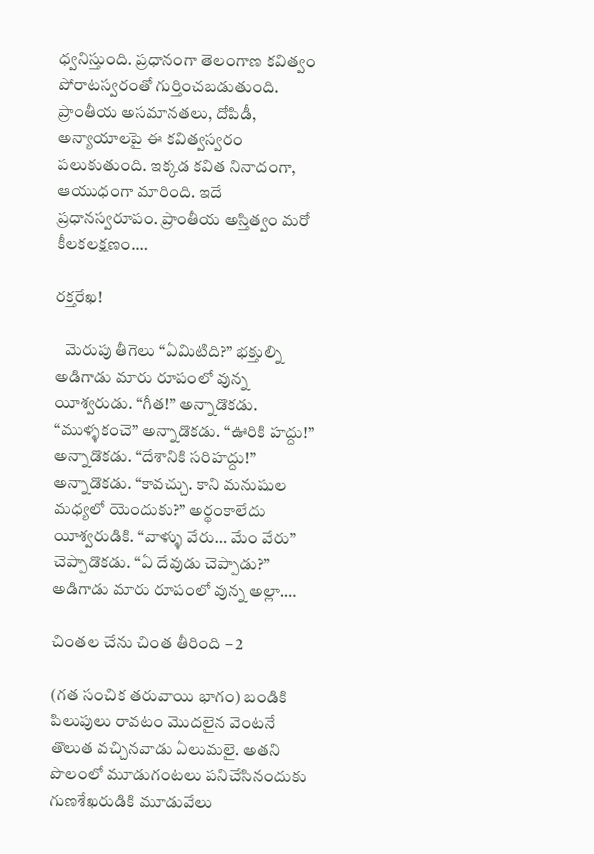ధ్వనిస్తుంది. ప్రధానంగా తెలంగాణ కవిత్వం పోరాటస్వరంతో గుర్తించబడుతుంది. ప్రాంతీయ అసమానతలు, దోపిడీ, అన్యాయాలపై ఈ కవిత్వస్వరం పలుకుతుంది. ఇక్కడ కవిత నినాదంగా, ఆయుధంగా మారింది. ఇదే ప్రధానస్వరూపం. ప్రాంతీయ అస్తిత్వం మరో కీలకలక్షణం.…

రక్తరేఖ!

   మెరుపు తీగెలు “ఏమిటిది?” భక్తుల్ని అడిగాడు మారు రూపంలో వున్న యీశ్వరుడు. “గీత!” అన్నాడొకడు. “ముళ్ళకంచె” అన్నాడొకడు. “ఊరికి హద్దు!” అన్నాడొకడు. “దేశానికి సరిహద్దు!” అన్నాడొకడు. “కావచ్చు. కాని మనుషుల మధ్యలో యెందుకు?” అర్థంకాలేదు యీశ్వరుడికి. “వాళ్ళు వేరు… మేం వేరు” చెప్పాడొకడు. “ఏ దేవుడు చెప్పాడు?” అడిగాడు మారు రూపంలో వున్న అల్లా.…

చింతల చేను చింత తీరింది – 2

(గత సంచిక తరువాయి భాగం) బండికి పిలుపులు రావటం మొదలైన వెంటనే తొలుత వచ్చినవాడు ఏలుమలై. అతని పొలంలో మూడుగంటలు పనిచేసినందుకు గుణశేఖరుడికి మూడువేలు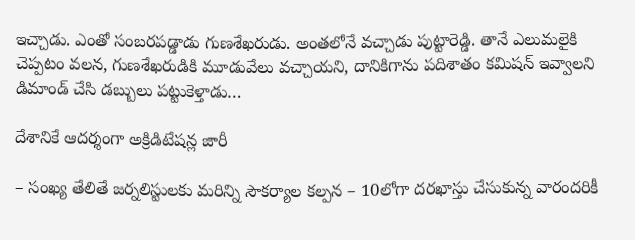ఇచ్చాడు. ఎంతో సంబరపడ్డాడు గుణశేఖరుడు. అంతలోనే వచ్చాడు పుట్టారెడ్డి. తానే ఎలుమలైకి చెప్పటం వలన, గుణశేఖరుడికి మూడువేలు వచ్చాయని, దానికిగాను పదిశాతం కమిషన్ ఇవ్వాలని డిమాండ్ చేసి డబ్బులు పట్టుకెళ్తాడు…

దేశానికే ఆదర్శంగా అక్రిడిటేషన్ల జారీ

– సంఖ్య తేలితే జర్నలిస్టులకు మరిన్ని సౌకర్యాల కల్పన – 10లోగా దరఖాస్తు చేసుకున్న వారందరికీ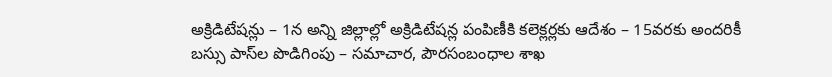అక్రిడిటేషన్లు – 1న అన్ని జిల్లాల్లో అక్రిడిటేషన్ల పంపిణీకి కలెక్లర్లకు ఆదేశం – 15వరకు అందరికీ బస్సు పాస్‌ల పొడిగింపు – సమాచార, పౌరసంబంధాల శాఖ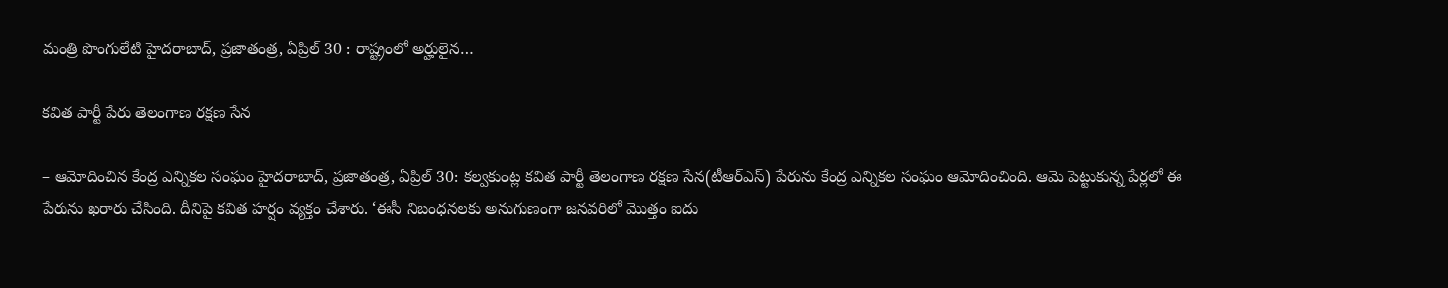మంత్రి పొంగులేటి హైదరాబాద్, ప్రజాతంత్ర, ఏప్రిల్ 30 : రాష్ట్రంలో అర్హులైన…

కవిత పార్టీ పేరు తెలంగాణ రక్షణ సేన

– ఆమోదించిన కేంద్ర ఎన్నికల సంఘం హైదరాబాద్, ప్రజాతంత్ర, ఏప్రిల్ 30: కల్వకుంట్ల కవిత పార్టీ తెలంగాణ రక్షణ సేన(టీఆర్‌ఎస్) పేరును కేంద్ర ఎన్నికల సంఘం ఆమోదించింది. ఆమె పెట్టుకున్న పేర్లలో ఈ పేరును ఖరారు చేసింది. దీనిపై కవిత హర్షం వ్యక్తం చేశారు. ‘ఈసీ నిబంధనలకు అనుగుణంగా జనవరిలో మొత్తం ఐదు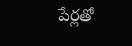పేర్లతో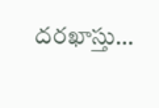దరఖాస్తు…